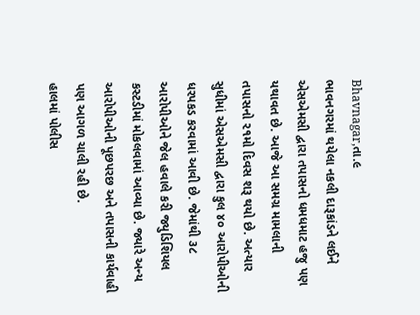Bhavnagar,તા.૯
ભાવનગરમાં થયેલા નકલી દારૂકાંડને લઈને એસએમસી દ્વારા તપાસનો ધમધમાટ હજુ પણ યથાવત છે. આજે આ સમગ્ર મામલાની તપાસનો ૨૧મો દિવસ શરૂ થયો છે. અત્યાર સુધીમાં એસએમસી દ્વારા કુલ ૪૦ આરોપીઓની ધરપકડ કરવામાં આવી છે. જેમાંથી ૩૮ આરોપીઓને જેલ હવાલે કરી જ્યુડિશિયલ કસ્ટડીમાં મોકલવામાં આવ્યા છે. જ્યારે અન્ય આરોપીઓની પૂછપરછ અને તપાસની કાર્યવાહી પણ આગળ ચાલી રહી છે.
હાલમાં પોલીસ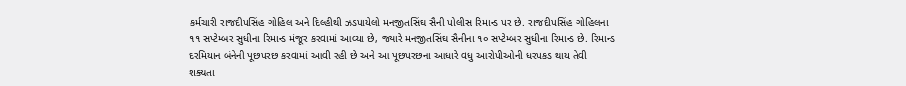કર્મચારી રાજદીપસિંહ ગોહિલ અને દિલ્હીથી ઝડપાયેલો મનજીતસિંઘ સૈની પોલીસ રિમાન્ડ પર છે. રાજદીપસિંહ ગોહિલના ૧૧ સપ્ટેમ્બર સુધીના રિમાન્ડ મંજૂર કરવામાં આવ્યા છે, જ્યારે મનજીતસિંઘ સૈનીના ૧૦ સપ્ટેમ્બર સુધીના રિમાન્ડ છે. રિમાન્ડ દરમિયાન બંનેની પૂછપરછ કરવામાં આવી રહી છે અને આ પૂછપરછના આધારે વધુ આરોપીઓની ધરપકડ થાય તેવી શક્યતા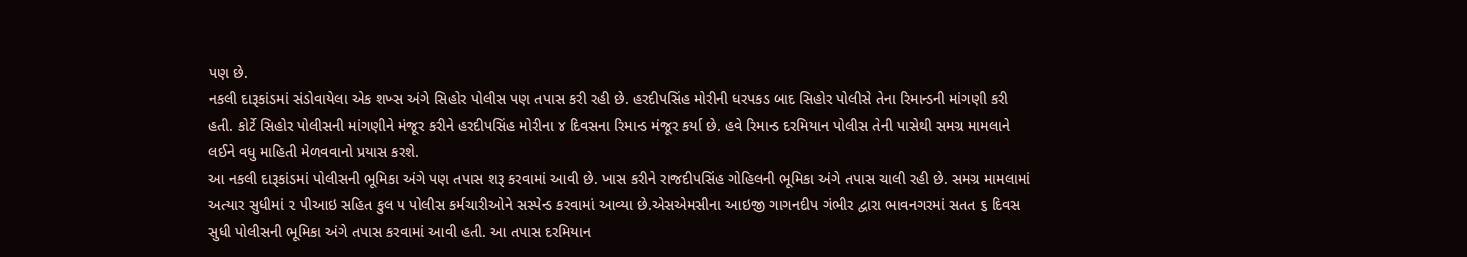પણ છે.
નકલી દારૂકાંડમાં સંડોવાયેલા એક શખ્સ અંગે સિહોર પોલીસ પણ તપાસ કરી રહી છે. હરદીપસિંહ મોરીની ધરપકડ બાદ સિહોર પોલીસે તેના રિમાન્ડની માંગણી કરી હતી. કોર્ટે સિહોર પોલીસની માંગણીને મંજૂર કરીને હરદીપસિંહ મોરીના ૪ દિવસના રિમાન્ડ મંજૂર કર્યા છે. હવે રિમાન્ડ દરમિયાન પોલીસ તેની પાસેથી સમગ્ર મામલાને લઈને વધુ માહિતી મેળવવાનો પ્રયાસ કરશે.
આ નકલી દારૂકાંડમાં પોલીસની ભૂમિકા અંગે પણ તપાસ શરૂ કરવામાં આવી છે. ખાસ કરીને રાજદીપસિંહ ગોહિલની ભૂમિકા અંગે તપાસ ચાલી રહી છે. સમગ્ર મામલામાં અત્યાર સુધીમાં ૨ પીઆઇ સહિત કુલ ૫ પોલીસ કર્મચારીઓને સસ્પેન્ડ કરવામાં આવ્યા છે.એસએમસીના આઇજી ગાગનદીપ ગંભીર દ્વારા ભાવનગરમાં સતત ૬ દિવસ સુધી પોલીસની ભૂમિકા અંગે તપાસ કરવામાં આવી હતી. આ તપાસ દરમિયાન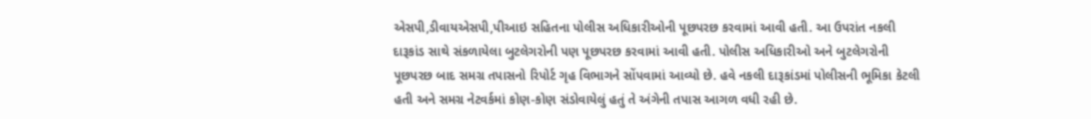એસપી,ડીવાયએસપી,પીઆઇ સહિતના પોલીસ અધિકારીઓની પૂછપરછ કરવામાં આવી હતી. આ ઉપરાંત નકલી દારૂકાંડ સાથે સંકળાયેલા બુટલેગરોની પણ પૂછપરછ કરવામાં આવી હતી. પોલીસ અધિકારીઓ અને બુટલેગરોની પૂછપરછ બાદ સમગ્ર તપાસનો રિપોર્ટ ગૃહ વિભાગને સોંપવામાં આવ્યો છે. હવે નકલી દારૂકાંડમાં પોલીસની ભૂમિકા કેટલી હતી અને સમગ્ર નેટવર્કમાં કોણ-કોણ સંડોવાયેલું હતું તે અંગેની તપાસ આગળ વધી રહી છે.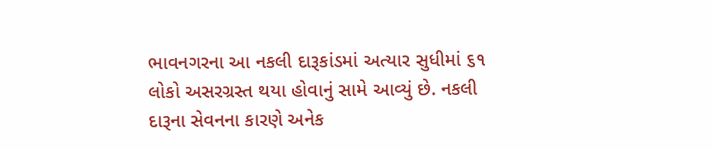ભાવનગરના આ નકલી દારૂકાંડમાં અત્યાર સુધીમાં ૬૧ લોકો અસરગ્રસ્ત થયા હોવાનું સામે આવ્યું છે. નકલી દારૂના સેવનના કારણે અનેક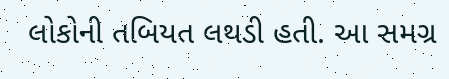લોકોની તબિયત લથડી હતી. આ સમગ્ર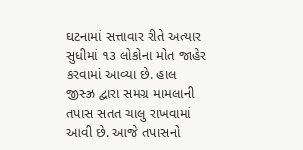ઘટનામાં સત્તાવાર રીતે અત્યાર સુધીમાં ૧૩ લોકોના મોત જાહેર કરવામાં આવ્યા છે. હાલ જીસ્ઝ્ર દ્વારા સમગ્ર મામલાની તપાસ સતત ચાલુ રાખવામાં આવી છે. આજે તપાસનો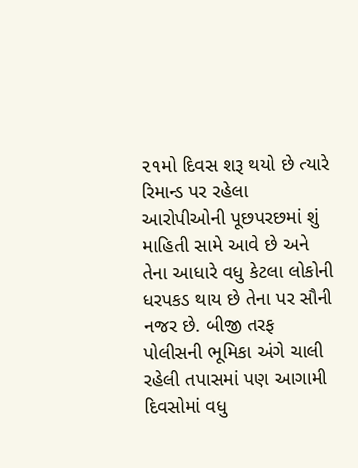૨૧મો દિવસ શરૂ થયો છે ત્યારે રિમાન્ડ પર રહેલા આરોપીઓની પૂછપરછમાં શું માહિતી સામે આવે છે અને તેના આધારે વધુ કેટલા લોકોની ધરપકડ થાય છે તેના પર સૌની નજર છે. બીજી તરફ પોલીસની ભૂમિકા અંગે ચાલી રહેલી તપાસમાં પણ આગામી દિવસોમાં વધુ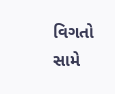વિગતો સામે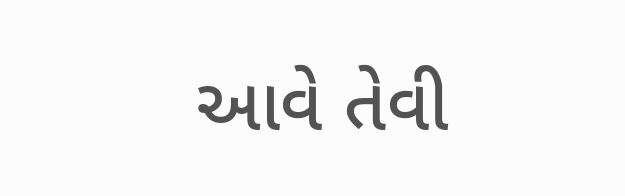આવે તેવી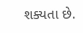શક્યતા છે.